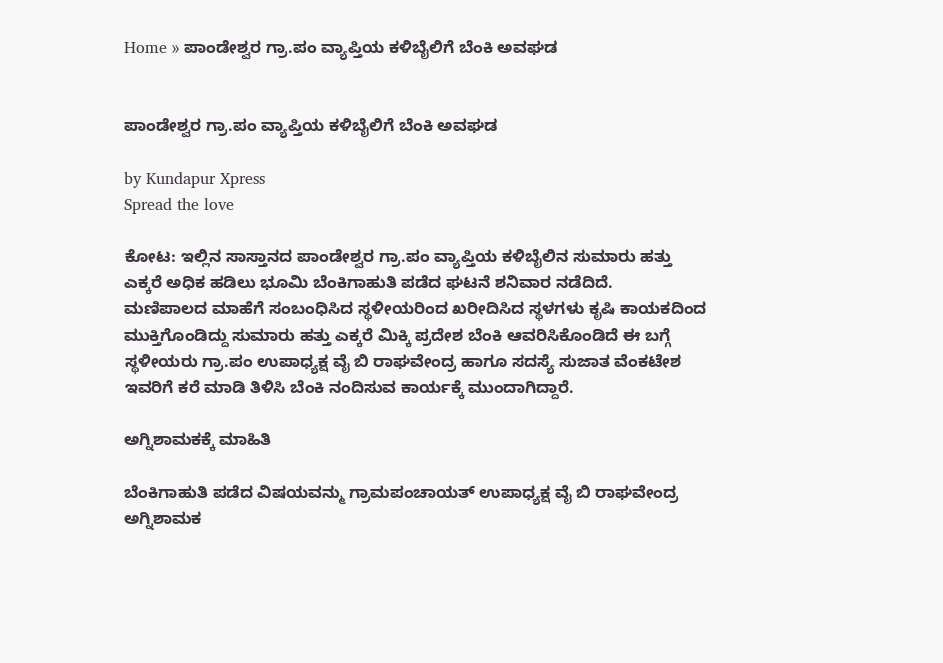Home » ಪಾಂಡೇಶ್ವರ ಗ್ರಾ.ಪಂ ವ್ಯಾಪ್ತಿಯ ಕಳಿಬೈಲಿಗೆ ಬೆಂಕಿ ಅವಘಡ


ಪಾಂಡೇಶ್ವರ ಗ್ರಾ.ಪಂ ವ್ಯಾಪ್ತಿಯ ಕಳಿಬೈಲಿಗೆ ಬೆಂಕಿ ಅವಘಡ

by Kundapur Xpress
Spread the love

ಕೋಟ: ಇಲ್ಲಿನ ಸಾಸ್ತಾನದ ಪಾಂಡೇಶ್ವರ ಗ್ರಾ.ಪಂ ವ್ಯಾಪ್ತಿಯ ಕಳಿಬೈಲಿನ ಸುಮಾರು ಹತ್ತು ಎಕ್ಕರೆ ಅಧಿಕ ಹಡಿಲು ಭೂಮಿ ಬೆಂಕಿಗಾಹುತಿ ಪಡೆದ ಘಟನೆ ಶನಿವಾರ ನಡೆದಿದೆ.
ಮಣಿಪಾಲದ ಮಾಹೆಗೆ ಸಂಬಂಧಿಸಿದ ಸ್ಥಳೀಯರಿಂದ ಖರೀದಿಸಿದ ಸ್ಥಳಗಳು ಕೃಷಿ ಕಾಯಕದಿಂದ ಮುಕ್ತಿಗೊಂಡಿದ್ದು ಸುಮಾರು ಹತ್ತು ಎಕ್ಕರೆ ಮಿಕ್ಕಿ ಪ್ರದೇಶ ಬೆಂಕಿ ಆವರಿಸಿಕೊಂಡಿದೆ ಈ ಬಗ್ಗೆ ಸ್ಥಳೀಯರು ಗ್ರಾ.ಪಂ ಉಪಾಧ್ಯಕ್ಷ ವೈ ಬಿ ರಾಘವೇಂದ್ರ ಹಾಗೂ ಸದಸ್ಯೆ ಸುಜಾತ ವೆಂಕಟೇಶ ಇವರಿಗೆ ಕರೆ ಮಾಡಿ ತಿಳಿಸಿ ಬೆಂಕಿ ನಂದಿಸುವ ಕಾರ್ಯಕ್ಕೆ ಮುಂದಾಗಿದ್ದಾರೆ.

ಅಗ್ನಿಶಾಮಕಕ್ಕೆ ಮಾಹಿತಿ

ಬೆಂಕಿಗಾಹುತಿ ಪಡೆದ ವಿಷಯವನ್ಮು ಗ್ರಾಮಪಂಚಾಯತ್ ಉಪಾಧ್ಯಕ್ಷ ವೈ ಬಿ ರಾಘವೇಂದ್ರ ಅಗ್ನಿಶಾಮಕ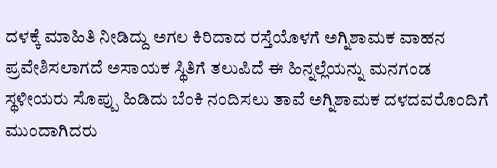ದಳಕ್ಕೆ ಮಾಹಿತಿ ನೀಡಿದ್ದು ಅಗಲ ಕಿರಿದಾದ ರಸ್ತೆಯೊಳಗೆ ಅಗ್ನಿಶಾಮಕ ವಾಹನ ಪ್ರವೇಶಿಸಲಾಗದೆ ಅಸಾಯಕ ಸ್ಥಿತಿಗೆ ತಲುಪಿದೆ ಈ ಹಿನ್ನಲ್ಲೆಯನ್ನು ಮನಗಂಡ ಸ್ಥಳೀಯರು ಸೊಪ್ಪು ಹಿಡಿದು ಬೆಂಕಿ ನಂದಿಸಲು ತಾವೆ ಅಗ್ನಿಶಾಮಕ ದಳದವರೊಂದಿಗೆ ಮುಂದಾಗಿದರು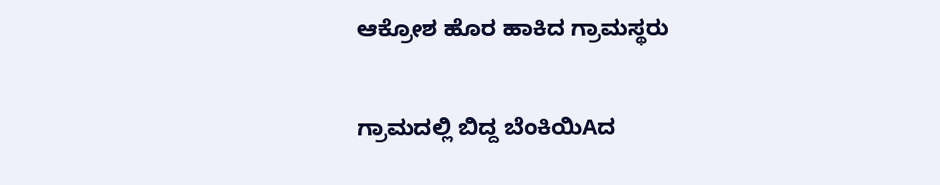ಆಕ್ರೋಶ ಹೊರ ಹಾಕಿದ ಗ್ರಾಮಸ್ಥರು

ಗ್ರಾಮದಲ್ಲಿ ಬಿದ್ದ ಬೆಂಕಿಯಿAದ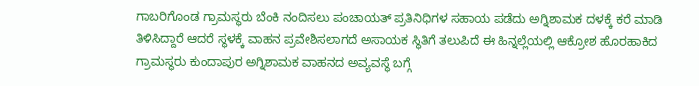ಗಾಬರಿಗೊಂಡ ಗ್ರಾಮಸ್ಥರು ಬೆಂಕಿ ನಂದಿಸಲು ಪಂಚಾಯತ್ ಪ್ರತಿನಿಧಿಗಳ ಸಹಾಯ ಪಡೆದು ಅಗ್ನಿಶಾಮಕ ದಳಕ್ಕೆ ಕರೆ ಮಾಡಿ ತಿಳಿಸಿದ್ದಾರೆ ಆದರೆ ಸ್ಥಳಕ್ಕೆ ವಾಹನ ಪ್ರವೇಶಿಸಲಾಗದೆ ಅಸಾಯಕ ಸ್ಥಿತಿಗೆ ತಲುಪಿದೆ ಈ ಹಿನ್ನಲ್ಲೆಯಲ್ಲಿ ಆಕ್ರೋಶ ಹೊರಹಾಕಿದ ಗ್ರಾಮಸ್ಥರು ಕುಂದಾಪುರ ಅಗ್ನಿಶಾಮಕ ವಾಹನದ ಅವ್ಯವಸ್ಥೆ ಬಗ್ಗೆ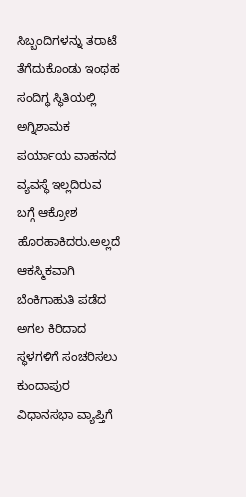ಸಿಬ್ಬಂದಿಗಳನ್ನು ತರಾಟೆ ತೆಗೆದುಕೊಂಡು ಇಂಥಹ ಸಂದಿಗ್ಧ ಸ್ಥಿತಿಯಲ್ಲಿ ಅಗ್ನಿಶಾಮಕ ಪರ್ಯಾಯ ವಾಹನದ ವ್ಯವಸ್ಥೆ ಇಲ್ಲದಿರುವ ಬಗ್ಗೆ ಆಕ್ರೋಶ ಹೊರಹಾಕಿದರು.ಅಲ್ಲದೆ ಆಕಸ್ಮಿಕವಾಗಿ ಬೆಂಕಿಗಾಹುತಿ ಪಡೆದ ಅಗಲ ಕಿರಿದಾದ ಸ್ಥಳಗಳಿಗೆ ಸಂಚರಿಸಲು ಕುಂದಾಪುರ ವಿಧಾನಸಭಾ ವ್ಯಾಪ್ತಿಗೆ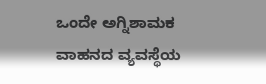ಒಂದೇ ಅಗ್ನಿಶಾಮಕ ವಾಹನದ ವ್ಯವಸ್ಥೆಯ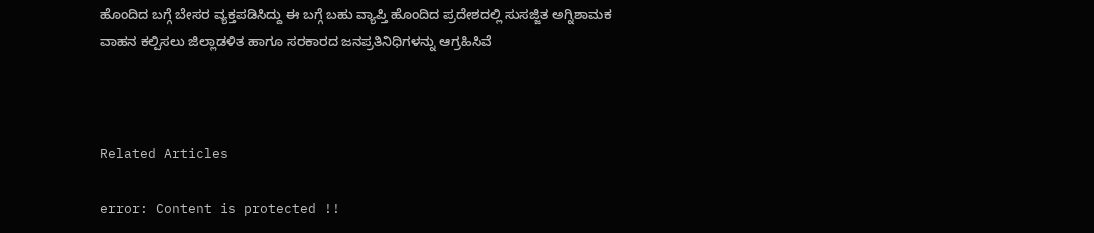ಹೊಂದಿದ ಬಗ್ಗೆ ಬೇಸರ ವ್ಯಕ್ತಪಡಿಸಿದ್ದು ಈ ಬಗ್ಗೆ ಬಹು ವ್ಯಾಪ್ತಿ ಹೊಂದಿದ ಪ್ರದೇಶದಲ್ಲಿ ಸುಸಜ್ಜಿತ ಅಗ್ನಿಶಾಮಕ ವಾಹನ ಕಲ್ಪಿಸಲು ಜಿಲ್ಲಾಡಳಿತ ಹಾಗೂ ಸರಕಾರದ ಜನಪ್ರತಿನಿಧಿಗಳನ್ನು ಆಗ್ರಹಿಸಿವೆ



Related Articles

error: Content is protected !!